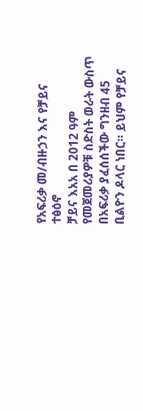የአፍሪቃ መ/ብዙኃን እና የቻይና ተፅዕኖ
ቻይና እአአ በ 2012 ዓም የመጀመሪያዎቹ ስድስት ወራት ውስጥ በአፍሪቃ ያፈሰሰችው ግንዘብ 45 ቢልዮን ዶላር ነበር። ይህም የቻይና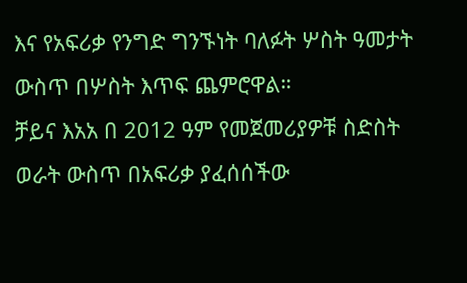እና የአፍሪቃ የንግድ ግንኙነት ባለፉት ሦስት ዓመታት ውስጥ በሦስት እጥፍ ጨምሮዋል።
ቻይና እአአ በ 2012 ዓም የመጀመሪያዎቹ ስድስት ወራት ውስጥ በአፍሪቃ ያፈሰሰችው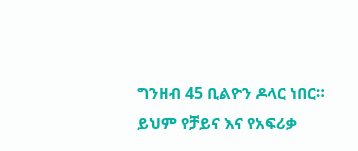ግንዘብ 45 ቢልዮን ዶላር ነበር። ይህም የቻይና እና የአፍሪቃ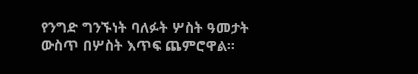የንግድ ግንኙነት ባለፉት ሦስት ዓመታት ውስጥ በሦስት እጥፍ ጨምሮዋል።